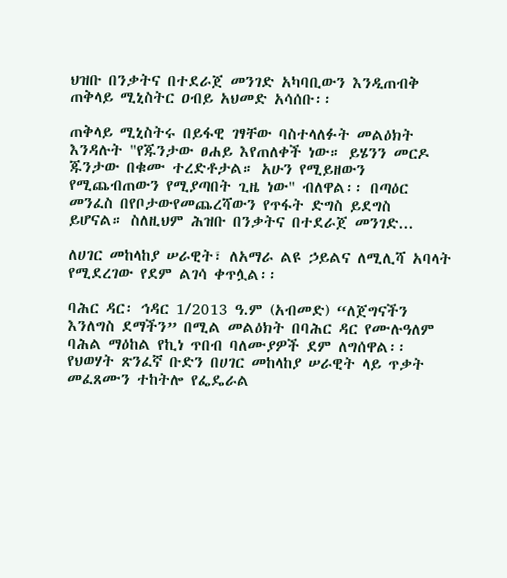ህዝቡ በንቃትና በተደራጀ መንገድ አካባቢውን እንዲጠብቅ ጠቅላይ ሚኒስትር ዐብይ አህመድ አሳሰቡ፡፡

ጠቅላይ ሚኒስትሩ በይፋዊ ገፃቸው ባስተላለፉት መልዕክት እንዳሉት "የጁንታው ፀሐይ እየጠለቀች ነው። ይሄንን መርዶ ጁንታው በቁሙ ተረድቶታል። አሁን የሚይዘውን የሚጨብጠውን የሚያጣበት ጊዜ ነው" ብለዋል፡፡ በጣዕር መንፈስ በየቦታውየመጨረሻውን የጥፋት ድግስ ይደግስ ይሆናል። ስለዚህም ሕዝቡ በንቃትና በተደራጀ መንገድ...

ለሀገር መከላከያ ሠራዊት፣ ለአማራ ልዩ ኃይልና ለሚሊሻ አባላት የሚደረገው የደም ልገሳ ቀጥሏል፡፡

ባሕር ዳር፡ ኅዳር 1/2013 ዓ.ም (አብመድ) “ለጀግናችን እንለግስ ደማችን” በሚል መልዕክት በባሕር ዳር የሙሉዓለም ባሕል ማዕከል የኪነ ጥበብ ባለሙያዎች ደም ለግሰዋል፡፡ የህወሃት ጽንፈኛ ቡድን በሀገር መከላከያ ሠራዊት ላይ ጥቃት መፈጸሙን ተከትሎ የፌዴራል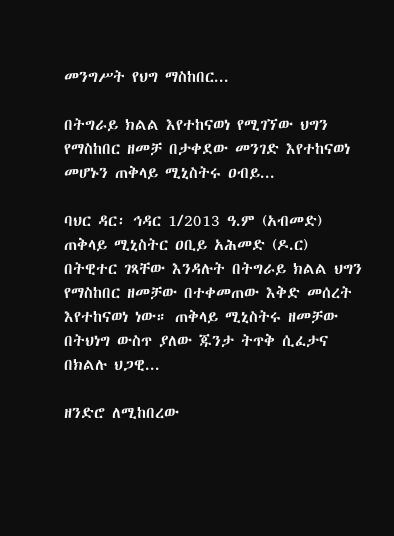መንግሥት የህግ ማስከበር...

በትግራይ ክልል እየተከናወነ የሚገኘው ህግን የማስከበር ዘመቻ በታቀደው መንገድ እየተከናወነ መሆኑን ጠቅላይ ሚኒስትሩ ዐብይ...

ባህር ዳር፡ ኅዳር 1/2013 ዓ.ም (አብመድ) ጠቅላይ ሚኒስትር ዐቢይ አሕመድ (ዶ.ር) በትዊተር ገጻቸው እንዳሉት በትግራይ ክልል ህግን የማስከበር ዘመቻው በተቀመጠው እቅድ መሰረት እየተከናወነ ነው። ጠቅላይ ሚኒስትሩ ዘመቻው በትህነግ ውስጥ ያለው ጁንታ ትጥቅ ሲፈታና በክልሉ ህጋዊ...

ዘንድሮ ለሚከበረው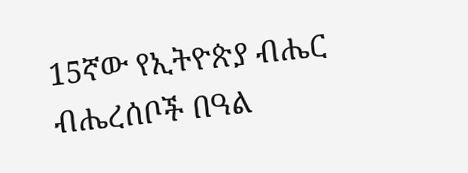15ኛው የኢትዮጵያ ብሔር ብሔረሰቦች በዓል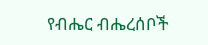የብሔር ብሔረሰቦች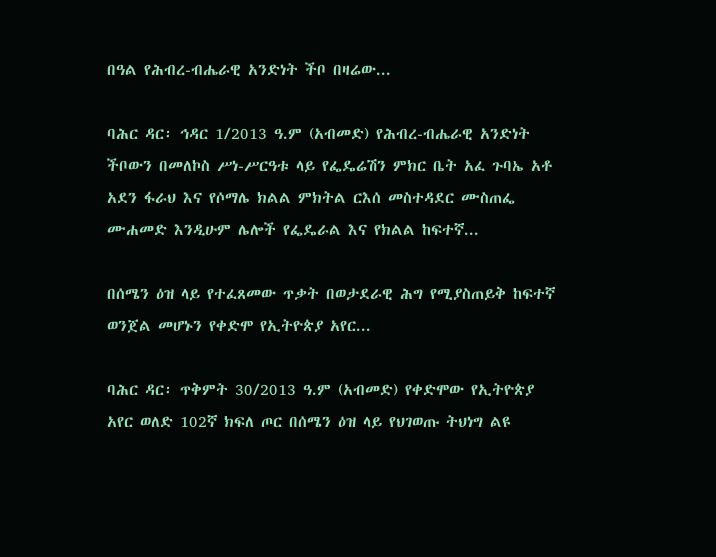በዓል የሕብረ-ብሔራዊ አንድነት ችቦ በዛሬው...

ባሕር ዳር፡ ኅዳር 1/2013 ዓ.ም (አብመድ) የሕብረ-ብሔራዊ አንድነት ችቦውን በመለኮስ ሥነ-ሥርዓቱ ላይ የፌዴሬሽን ምክር ቤት አፈ ጉባኤ አቶ አደን ፋራህ እና የሶማሌ ክልል ምክትል ርእሰ መስተዳደር ሙስጠፌ ሙሐመድ እንዲሁም ሌሎች የፌዴራል እና የክልል ከፍተኛ...

በሰሜን ዕዝ ላይ የተፈጸመው ጥቃት በወታደራዊ ሕግ የሚያስጠይቅ ከፍተኛ ወንጀል መሆኑን የቀድሞ የኢትዮጵያ አየር...

ባሕር ዳር፡ ጥቅምት 30/2013 ዓ.ም (አብመድ) የቀድሞው የኢትዮጵያ አየር ወለድ 102ኛ ክፍለ ጦር በሰሜን ዕዝ ላይ የህገወጡ ትህነግ ልዩ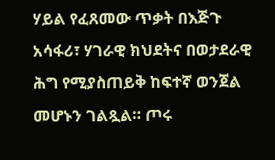ሃይል የፈጸመው ጥቃት በእጅጉ አሳፋሪ፣ ሃገራዊ ክህደትና በወታደራዊ ሕግ የሚያስጠይቅ ከፍተኛ ወንጀል መሆኑን ገልጿል። ጦሩ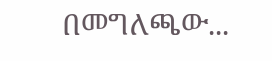በመግለጫው...